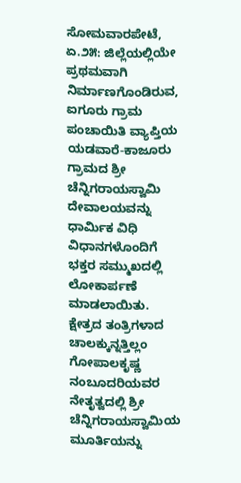ಸೋಮವಾರಪೇಟೆ, ಏ.೨೫: ಜಿಲ್ಲೆಯಲ್ಲಿಯೇ ಪ್ರಥಮವಾಗಿ ನಿರ್ಮಾಣಗೊಂಡಿರುವ, ಐಗೂರು ಗ್ರಾಮ ಪಂಚಾಯಿತಿ ವ್ಯಾಪ್ತಿಯ ಯಡವಾರೆ-ಕಾಜೂರು ಗ್ರಾಮದ ಶ್ರೀ ಚೆನ್ನಿಗರಾಯಸ್ವಾಮಿ ದೇವಾಲಯವನ್ನು ಧಾರ್ಮಿಕ ವಿಧಿ ವಿಧಾನಗಳೊಂದಿಗೆ ಭಕ್ತರ ಸಮ್ಮುಖದಲ್ಲಿ ಲೋಕಾರ್ಪಣೆ ಮಾಡಲಾಯಿತು.
ಕ್ಷೇತ್ರದ ತಂತ್ರಿಗಳಾದ ಚಾಲಕ್ಕುನ್ನತ್ತಿಲ್ಲಂ ಗೋಪಾಲಕೃಷ್ಣ ನಂಬೂದರಿಯವರ ನೇತೃತ್ವದಲ್ಲಿ ಶ್ರೀ ಚೆನ್ನಿಗರಾಯಸ್ವಾಮಿಯ ಮೂರ್ತಿಯನ್ನು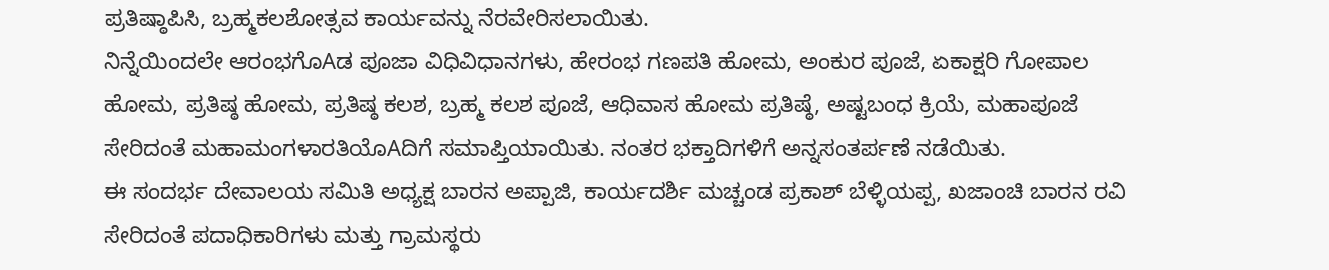ಪ್ರತಿಷ್ಠಾಪಿಸಿ, ಬ್ರಹ್ಮಕಲಶೋತ್ಸವ ಕಾರ್ಯವನ್ನು ನೆರವೇರಿಸಲಾಯಿತು.
ನಿನ್ನೆಯಿಂದಲೇ ಆರಂಭಗೊAಡ ಪೂಜಾ ವಿಧಿವಿಧಾನಗಳು, ಹೇರಂಭ ಗಣಪತಿ ಹೋಮ, ಅಂಕುರ ಪೂಜೆ, ಏಕಾಕ್ಷರಿ ಗೋಪಾಲ ಹೋಮ, ಪ್ರತಿಷ್ಠ ಹೋಮ, ಪ್ರತಿಷ್ಠ ಕಲಶ, ಬ್ರಹ್ಮ ಕಲಶ ಪೂಜೆ, ಆಧಿವಾಸ ಹೋಮ ಪ್ರತಿಷ್ಠೆ, ಅಷ್ಟಬಂಧ ಕ್ರಿಯೆ, ಮಹಾಪೂಜೆ ಸೇರಿದಂತೆ ಮಹಾಮಂಗಳಾರತಿಯೊAದಿಗೆ ಸಮಾಪ್ತಿಯಾಯಿತು. ನಂತರ ಭಕ್ತಾದಿಗಳಿಗೆ ಅನ್ನಸಂತರ್ಪಣೆ ನಡೆಯಿತು.
ಈ ಸಂದರ್ಭ ದೇವಾಲಯ ಸಮಿತಿ ಅಧ್ಯಕ್ಷ ಬಾರನ ಅಪ್ಪಾಜಿ, ಕಾರ್ಯದರ್ಶಿ ಮಚ್ಚಂಡ ಪ್ರಕಾಶ್ ಬೆಳ್ಳಿಯಪ್ಪ, ಖಜಾಂಚಿ ಬಾರನ ರವಿ ಸೇರಿದಂತೆ ಪದಾಧಿಕಾರಿಗಳು ಮತ್ತು ಗ್ರಾಮಸ್ಥರು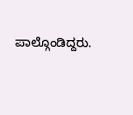ಪಾಲ್ಗೊಂಡಿದ್ದರು.